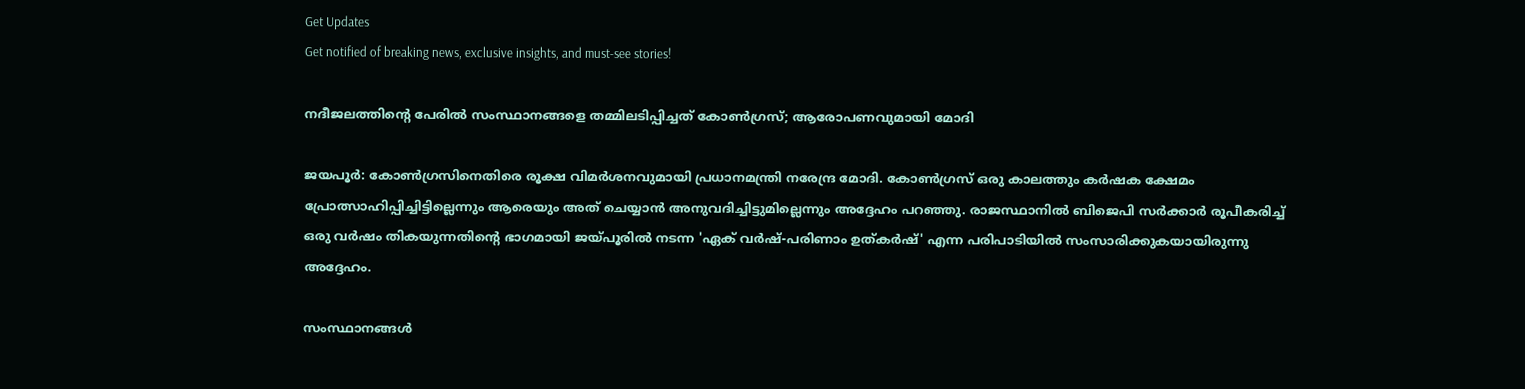Get Updates
Get notified of breaking news, exclusive insights, and must-see stories!

നദീജലത്തിന്റെ പേരില്‍ സംസ്ഥാനങ്ങളെ തമ്മിലടിപ്പിച്ചത് കോണ്‍ഗ്രസ്; ആരോപണവുമായി മോദി

ജയപൂര്‍: കോണ്‍ഗ്രസിനെതിരെ രൂക്ഷ വിമര്‍ശനവുമായി പ്രധാനമന്ത്രി നരേന്ദ്ര മോദി. കോണ്‍ഗ്രസ് ഒരു കാലത്തും കര്‍ഷക ക്ഷേമം പ്രോത്സാഹിപ്പിച്ചിട്ടില്ലെന്നും ആരെയും അത് ചെയ്യാന്‍ അനുവദിച്ചിട്ടുമില്ലെന്നും അദ്ദേഹം പറഞ്ഞു. രാജസ്ഥാനില്‍ ബിജെപി സര്‍ക്കാര്‍ രൂപീകരിച്ച് ഒരു വര്‍ഷം തികയുന്നതിന്റെ ഭാഗമായി ജയ്പൂരില്‍ നടന്ന 'ഏക് വര്‍ഷ്-പരിണാം ഉത്കര്‍ഷ്' എന്ന പരിപാടിയില്‍ സംസാരിക്കുകയായിരുന്നു അദ്ദേഹം.

സംസ്ഥാനങ്ങള്‍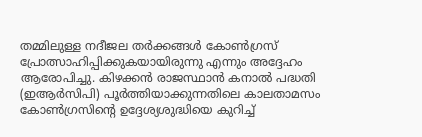തമ്മിലുള്ള നദീജല തര്‍ക്കങ്ങള്‍ കോണ്‍ഗ്രസ് പ്രോത്സാഹിപ്പിക്കുകയായിരുന്നു എന്നും അദ്ദേഹം ആരോപിച്ചു. കിഴക്കന്‍ രാജസ്ഥാന്‍ കനാല്‍ പദ്ധതി (ഇആര്‍സിപി) പൂര്‍ത്തിയാക്കുന്നതിലെ കാലതാമസം കോണ്‍ഗ്രസിന്റെ ഉദ്ദേശ്യശുദ്ധിയെ കുറിച്ച്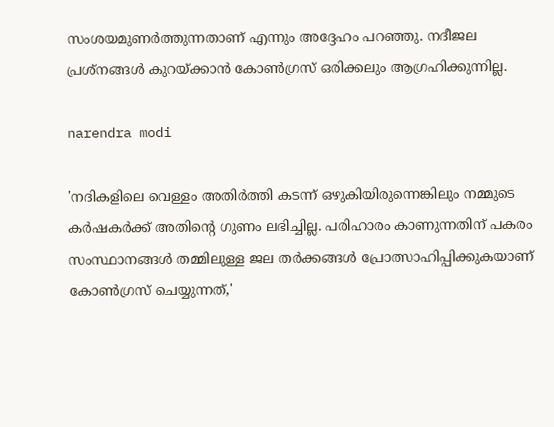സംശയമുണര്‍ത്തുന്നതാണ് എന്നും അദ്ദേഹം പറഞ്ഞു. നദീജല പ്രശ്‌നങ്ങള്‍ കുറയ്ക്കാന്‍ കോണ്‍ഗ്രസ് ഒരിക്കലും ആഗ്രഹിക്കുന്നില്ല.

narendra modi

'നദികളിലെ വെള്ളം അതിര്‍ത്തി കടന്ന് ഒഴുകിയിരുന്നെങ്കിലും നമ്മുടെ കര്‍ഷകര്‍ക്ക് അതിന്റെ ഗുണം ലഭിച്ചില്ല. പരിഹാരം കാണുന്നതിന് പകരം സംസ്ഥാനങ്ങള്‍ തമ്മിലുള്ള ജല തര്‍ക്കങ്ങള്‍ പ്രോത്സാഹിപ്പിക്കുകയാണ് കോണ്‍ഗ്രസ് ചെയ്യുന്നത്,'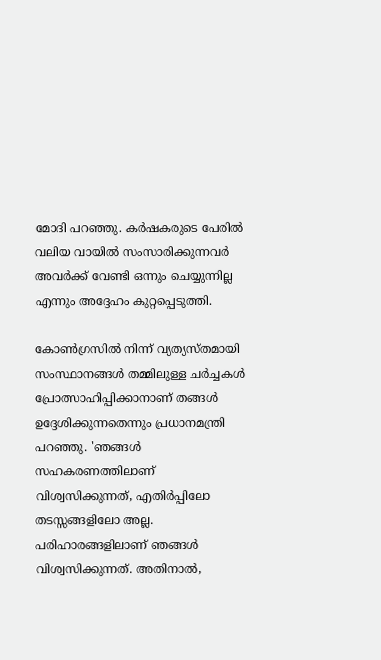മോദി പറഞ്ഞു. കര്‍ഷകരുടെ പേരില്‍ വലിയ വായില്‍ സംസാരിക്കുന്നവര്‍ അവര്‍ക്ക് വേണ്ടി ഒന്നും ചെയ്യുന്നില്ല എന്നും അദ്ദേഹം കുറ്റപ്പെടുത്തി.

കോണ്‍ഗ്രസില്‍ നിന്ന് വ്യത്യസ്തമായി സംസ്ഥാനങ്ങള്‍ തമ്മിലുള്ള ചര്‍ച്ചകള്‍ പ്രോത്സാഹിപ്പിക്കാനാണ് തങ്ങള്‍ ഉദ്ദേശിക്കുന്നതെന്നും പ്രധാനമന്ത്രി പറഞ്ഞു. 'ഞങ്ങള്‍ സഹകരണത്തിലാണ് വിശ്വസിക്കുന്നത്, എതിര്‍പ്പിലോ തടസ്സങ്ങളിലോ അല്ല. പരിഹാരങ്ങളിലാണ് ഞങ്ങള്‍ വിശ്വസിക്കുന്നത്. അതിനാല്‍,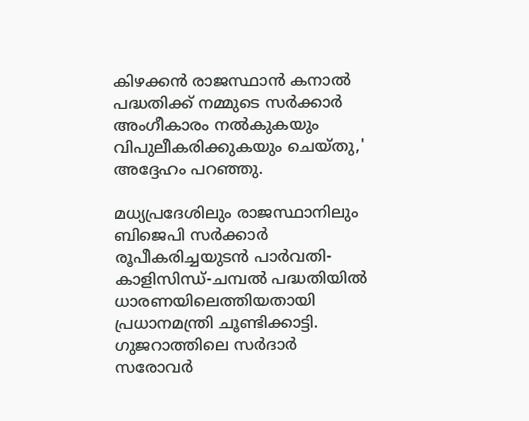കിഴക്കന്‍ രാജസ്ഥാന്‍ കനാല്‍ പദ്ധതിക്ക് നമ്മുടെ സര്‍ക്കാര്‍ അംഗീകാരം നല്‍കുകയും വിപുലീകരിക്കുകയും ചെയ്തു,' അദ്ദേഹം പറഞ്ഞു.

മധ്യപ്രദേശിലും രാജസ്ഥാനിലും ബിജെപി സര്‍ക്കാര്‍ രൂപീകരിച്ചയുടന്‍ പാര്‍വതി-കാളിസിന്ധ്-ചമ്പല്‍ പദ്ധതിയില്‍ ധാരണയിലെത്തിയതായി പ്രധാനമന്ത്രി ചൂണ്ടിക്കാട്ടി. ഗുജറാത്തിലെ സര്‍ദാര്‍ സരോവര്‍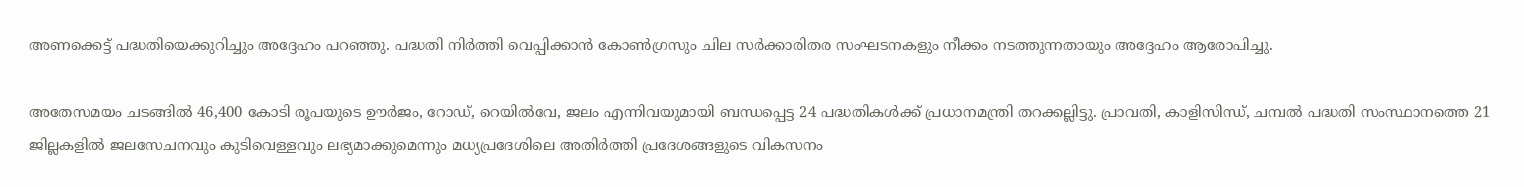അണക്കെട്ട് പദ്ധതിയെക്കുറിച്ചും അദ്ദേഹം പറഞ്ഞു. പദ്ധതി നിര്‍ത്തി വെപ്പിക്കാന്‍ കോണ്‍ഗ്രസും ചില സര്‍ക്കാരിതര സംഘടനകളും നീക്കം നടത്തുന്നതായും അദ്ദേഹം ആരോപിച്ചു.

അതേസമയം ചടങ്ങില്‍ 46,400 കോടി രൂപയുടെ ഊര്‍ജം, റോഡ്, റെയില്‍വേ, ജലം എന്നിവയുമായി ബന്ധപ്പെട്ട 24 പദ്ധതികള്‍ക്ക് പ്രധാനമന്ത്രി തറക്കല്ലിട്ടു. പ്രാവതി, കാളിസിന്ധ്, ചമ്പല്‍ പദ്ധതി സംസ്ഥാനത്തെ 21 ജില്ലകളില്‍ ജലസേചനവും കുടിവെള്ളവും ലഭ്യമാക്കുമെന്നും മധ്യപ്രദേശിലെ അതിര്‍ത്തി പ്രദേശങ്ങളുടെ വികസനം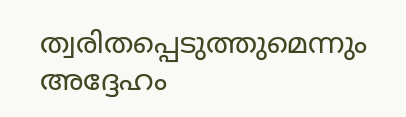ത്വരിതപ്പെടുത്തുമെന്നും അദ്ദേഹം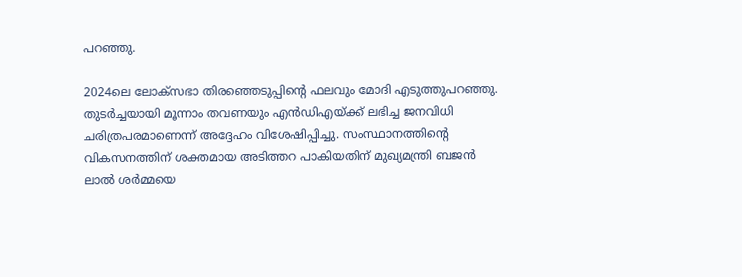പറഞ്ഞു.

2024ലെ ലോക്സഭാ തിരഞ്ഞെടുപ്പിന്റെ ഫലവും മോദി എടുത്തുപറഞ്ഞു. തുടര്‍ച്ചയായി മൂന്നാം തവണയും എന്‍ഡിഎയ്ക്ക് ലഭിച്ച ജനവിധി ചരിത്രപരമാണെന്ന് അദ്ദേഹം വിശേഷിപ്പിച്ചു. സംസ്ഥാനത്തിന്റെ വികസനത്തിന് ശക്തമായ അടിത്തറ പാകിയതിന് മുഖ്യമന്ത്രി ബജന്‍ ലാല്‍ ശര്‍മ്മയെ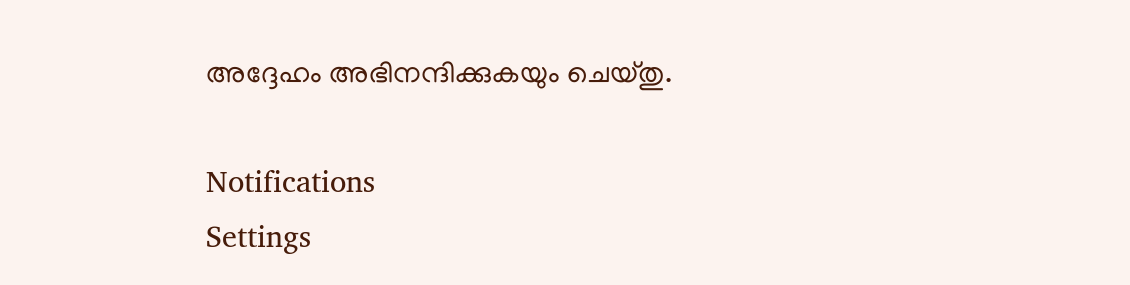അദ്ദേഹം അഭിനന്ദിക്കുകയും ചെയ്തു.

Notifications
Settings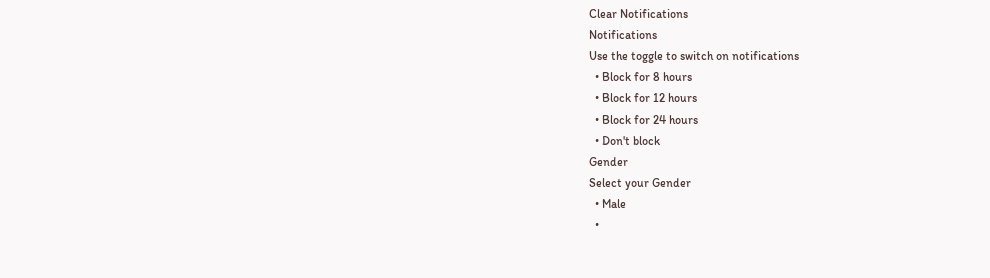Clear Notifications
Notifications
Use the toggle to switch on notifications
  • Block for 8 hours
  • Block for 12 hours
  • Block for 24 hours
  • Don't block
Gender
Select your Gender
  • Male
  •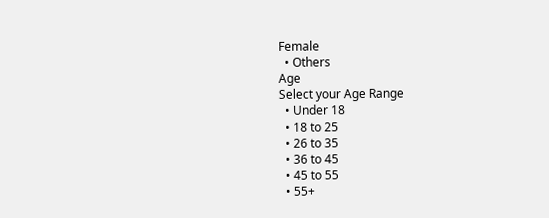Female
  • Others
Age
Select your Age Range
  • Under 18
  • 18 to 25
  • 26 to 35
  • 36 to 45
  • 45 to 55
  • 55+